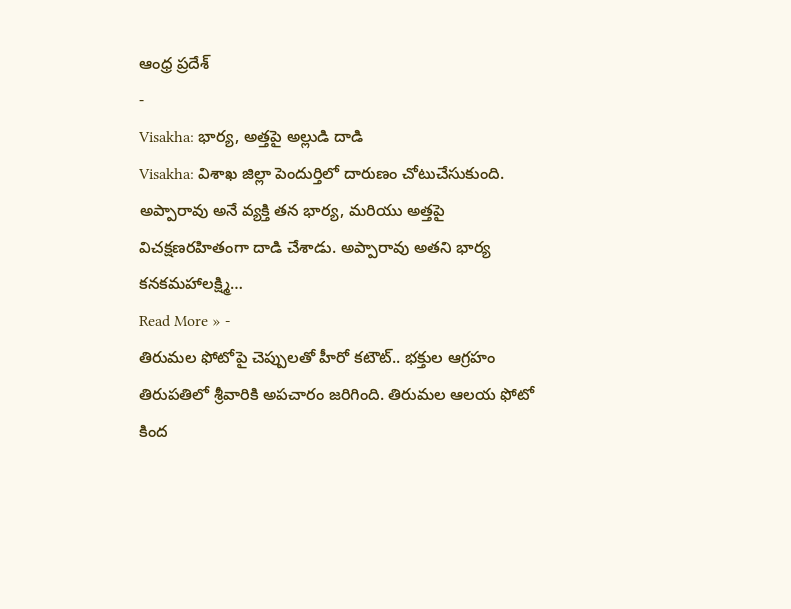ఆంధ్ర ప్రదేశ్
-
Visakha: భార్య, అత్తపై అల్లుడి దాడి
Visakha: విశాఖ జిల్లా పెందుర్తిలో దారుణం చోటుచేసుకుంది. అప్పారావు అనే వ్యక్తి తన భార్య, మరియు అత్తపై విచక్షణరహితంగా దాడి చేశాడు. అప్పారావు అతని భార్య కనకమహాలక్ష్మి…
Read More » -
తిరుమల ఫోటోపై చెప్పులతో హీరో కటౌట్.. భక్తుల ఆగ్రహం
తిరుపతిలో శ్రీవారికి అపచారం జరిగింది. తిరుమల ఆలయ ఫోటో కింద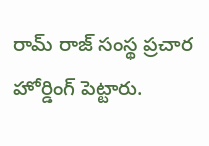రామ్ రాజ్ సంస్థ ప్రచార హోర్డింగ్ పెట్టారు.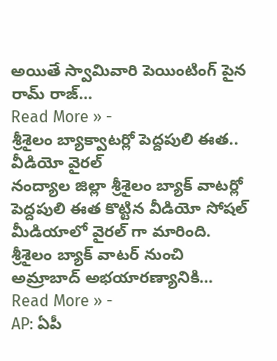అయితే స్వామివారి పెయింటింగ్ పైన రామ్ రాజ్…
Read More » -
శ్రీశైలం బ్యాక్వాటర్లో పెద్దపులి ఈత.. వీడియో వైరల్
నంద్యాల జిల్లా శ్రీశైలం బ్యాక్ వాటర్లో పెద్దపులి ఈత కొట్టిన వీడియో సోషల్ మీడియాలో వైరల్ గా మారింది. శ్రీశైలం బ్యాక్ వాటర్ నుంచి అమ్రాబాద్ అభయారణ్యానికి…
Read More » -
AP: ఏపీ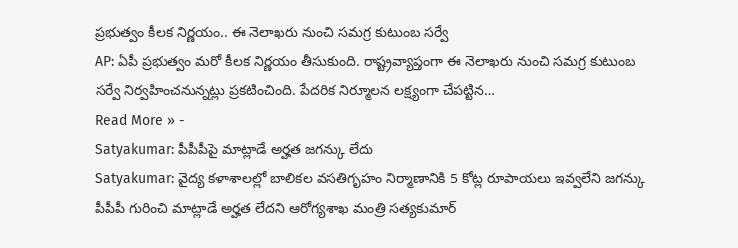ప్రభుత్వం కీలక నిర్ణయం.. ఈ నెలాఖరు నుంచి సమగ్ర కుటుంబ సర్వే
AP: ఏపీ ప్రభుత్వం మరో కీలక నిర్ణయం తీసుకుంది. రాష్ట్రవ్యాప్తంగా ఈ నెలాఖరు నుంచి సమగ్ర కుటుంబ సర్వే నిర్వహించనున్నట్లు ప్రకటించింది. పేదరిక నిర్మూలన లక్ష్యంగా చేపట్టిన…
Read More » -
Satyakumar: పీపీపీపై మాట్లాడే అర్హత జగన్కు లేదు
Satyakumar: వైద్య కళాశాలల్లో బాలికల వసతిగృహం నిర్మాణానికి 5 కోట్ల రూపాయలు ఇవ్వలేని జగన్కు పీపీపీ గురించి మాట్లాడే అర్హత లేదని ఆరోగ్యశాఖ మంత్రి సత్యకుమార్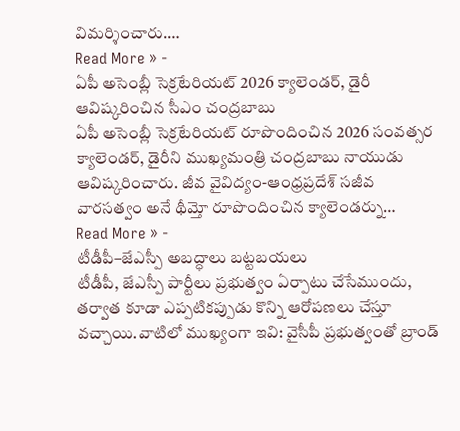విమర్శించారు.…
Read More » -
ఏపీ అసెంబ్లీ సెక్రటేరియట్ 2026 క్యాలెండర్, డైరీ ఆవిష్కరించిన సీఎం చంద్రబాబు
ఏపీ అసెంబ్లీ సెక్రటేరియట్ రూపొందించిన 2026 సంవత్సర క్యాలెండర్, డైరీని ముఖ్యమంత్రి చంద్రబాబు నాయుడు ఆవిష్కరించారు. జీవ వైవిద్యం-ఆంధ్రప్రదేశ్ సజీవ వారసత్వం అనే థీమ్తో రూపొందించిన క్యాలెండర్ను…
Read More » -
టీడీపీ–జేఎస్పీ అబద్ధాలు బట్టబయలు
టీడీపీ, జేఎస్పీ పార్టీలు ప్రభుత్వం ఏర్పాటు చేసేముందు, తర్వాత కూడా ఎప్పటికప్పుడు కొన్ని ఆరోపణలు చేస్తూ వచ్చాయి.వాటిలో ముఖ్యంగా ఇవి: వైసీపీ ప్రభుత్వంతో బ్రాండ్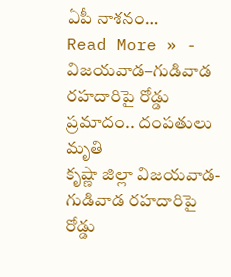ఏపీ నాశనం…
Read More » -
విజయవాడ–గుడివాడ రహదారిపై రోడ్డు ప్రమాదం.. దంపతులు మృతి
కృష్ణా జిల్లా విజయవాడ- గుడివాడ రహదారిపై రోడ్డు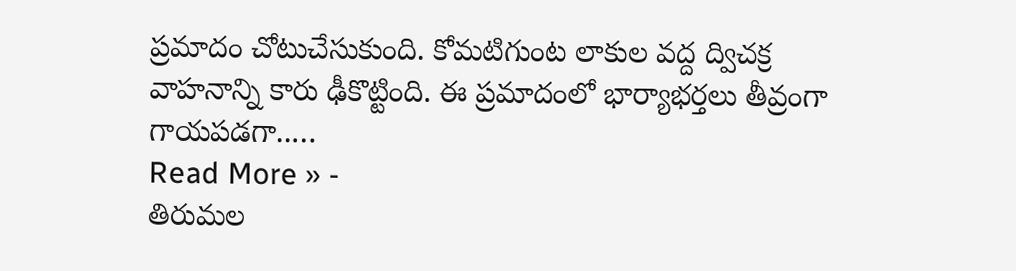ప్రమాదం చోటుచేసుకుంది. కోమటిగుంట లాకుల వద్ద ద్విచక్ర వాహనాన్ని కారు ఢీకొట్టింది. ఈ ప్రమాదంలో భార్యాభర్తలు తీవ్రంగా గాయపడగా..…
Read More » -
తిరుమల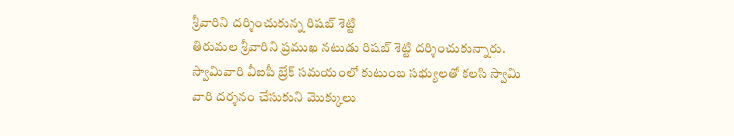శ్రీవారిని దర్శించుకున్న రిషబ్ శెట్టి
తిరుమల శ్రీవారిని ప్రముఖ నటుడు రిషబ్ శెట్టి దర్శించుకున్నారు. స్వామివారి వీఐపీ బ్రేక్ సమయంలో కుటుంబ సభ్యులతో కలసి స్వామి వారి దర్శనం చేసుకుని మొక్కులు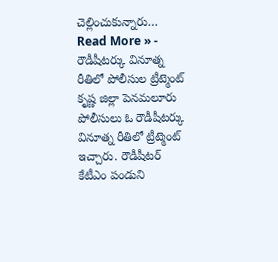చెల్లించుకున్నారు…
Read More » -
రౌడీషీటర్కు వినూత్న రీతిలో పోలీసుల ట్రీట్మెంట్
కృష్ణ జిల్లా పెనమలూరు పోలీసులు ఓ రౌడీషీటర్కు వినూత్న రీతిలో ట్రీట్మెంట్ ఇచ్చారు. రౌడీషీటర్ కేటీఎం పండుని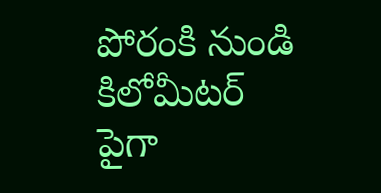పోరంకి నుండి కిలోమీటర్ పైగా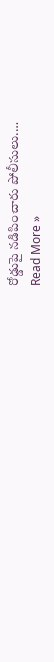రోడ్డుపై నడిపించారు పోలీసులు.…
Read More »